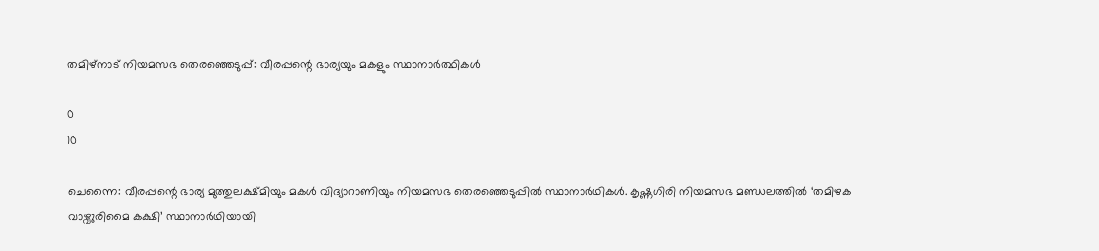തമിഴ്നാട് നിയമസഭ തെരഞ്ഞെടുപ്പ്: വീരപ്പന്റെ ഭാര്യയും മകളും സ്ഥാനാർത്ഥികൾ

0
10

ചെന്നൈ: വീരപ്പന്റെ ഭാര്യ മുത്തുലക്ഷ്മിയും മകൾ വിദ്യാറാണിയും നിയമസഭ തെരഞ്ഞെടുപ്പിൽ സ്ഥാനാർഥികൾ. കൃഷ്ണഗിരി നിയമസഭ മണ്ഡലത്തിൽ ‘തമിഴക വാഴ്വുരിമൈ കക്ഷി’ സ്ഥാനാർഥിയായി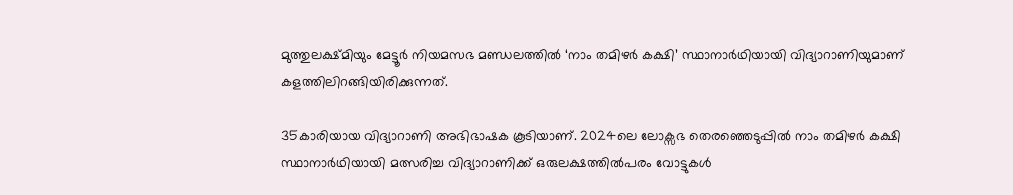മുത്തുലക്ഷ്മിയും മേട്ടൂർ നിയമസഭ മണ്ഡലത്തിൽ ‘നാം തമിഴർ കക്ഷി’ സ്ഥാനാർഥിയായി വിദ്യാറാണിയുമാണ് കളത്തിലിറങ്ങിയിരിക്കുന്നത്.

35കാരിയായ വിദ്യാറാണി അഭിഭാഷക കൂടിയാണ്. 2024ലെ ലോക്സഭ തെരഞ്ഞെടുപ്പിൽ നാം തമിഴർ കക്ഷി സ്ഥാനാർഥിയായി മത്സരിച്ച വിദ്യാറാണിക്ക് ഒരുലക്ഷത്തിൽപരം വോട്ടുകൾ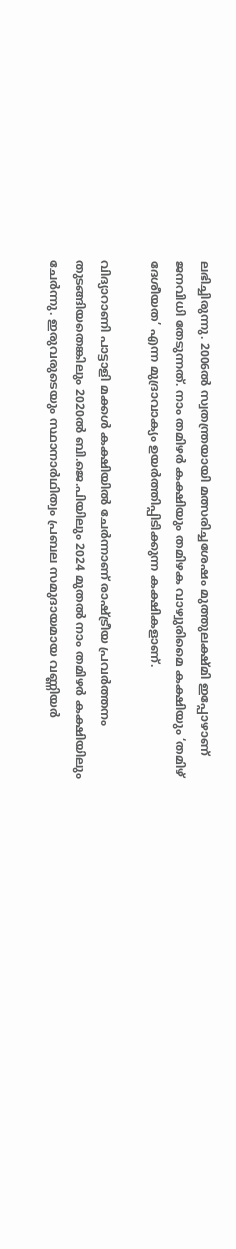ലഭിച്ചിരുന്നു. 2006ൽ സ്വതന്ത്രയായി മത്സരിച്ചശേഷം മുത്തുലക്ഷ്മി ഇപ്പോഴാണ് ജനവിധി തേടുന്നത്. നാം തമിഴർ കക്ഷിയും തമിഴക വാഴ്വുരിമൈ കക്ഷിയും ‘തമിഴ് ദേശീയത’ എന്ന മുദ്രാവാക്യം ഉയർത്തിപ്പിടിക്കുന്ന കക്ഷികളാണ്.

വിദ്യാറാണി പാട്ടാളി മക്കൾ കക്ഷിയിൽ ചേർന്നാണ് രാഷ്ട്രീയ പ്രവർത്തനം തുടങ്ങിയതെങ്കിലും 2020ൽ ബി.ജെ.പിയിലും 2024 മുതൽ നാം തമിഴർ കക്ഷിയിലും ചേർന്നു. ഇരുവരുടെയും സ്ഥാനാർഥിത്വം പ്രബല സമുദായമായ വണ്ണിയർ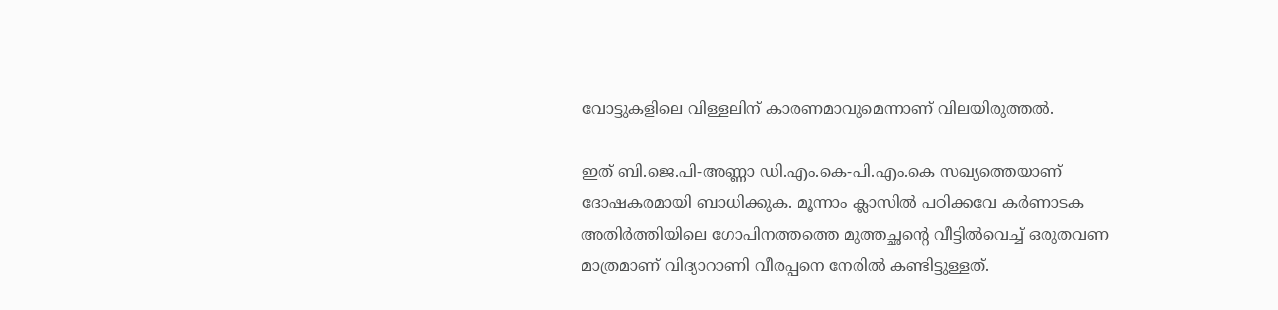വോട്ടുകളിലെ വിള്ളലിന് കാരണമാവുമെന്നാണ് വിലയിരുത്തൽ.

ഇത് ബി.ജെ.പി-അണ്ണാ ഡി.എം.കെ-പി.എം.കെ സഖ്യത്തെയാണ് ദോഷകരമായി ബാധിക്കുക. മൂന്നാം ക്ലാസിൽ പഠിക്കവേ കർണാടക അതിർത്തിയിലെ ഗോപിനത്തത്തെ മുത്തച്ഛന്റെ വീട്ടിൽവെച്ച് ഒരുതവണ മാത്രമാണ് വിദ്യാറാണി വീരപ്പനെ നേരിൽ കണ്ടിട്ടുള്ളത്.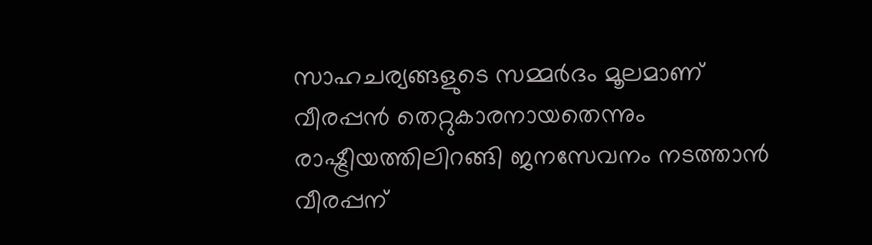സാഹചര്യങ്ങളുടെ സമ്മർദം മൂലമാണ് വീരപ്പൻ തെറ്റുകാരനായതെന്നും രാഷ്ട്രീയത്തിലിറങ്ങി ജനസേവനം നടത്താൻ വീരപ്പന്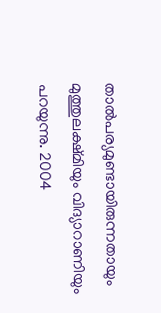താൽപര്യമുണ്ടായിരുന്നതായും മുത്തുലക്ഷ്മിയും വിദ്യാറാണിയും പറയുന്നു. 2004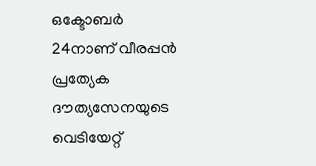ഒക്ടോബർ 24നാണ് വീരപ്പൻ പ്രത്യേക ദൗത്യസേനയുടെ വെടിയേറ്റ്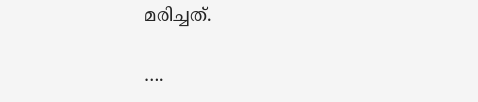മരിച്ചത്.

….